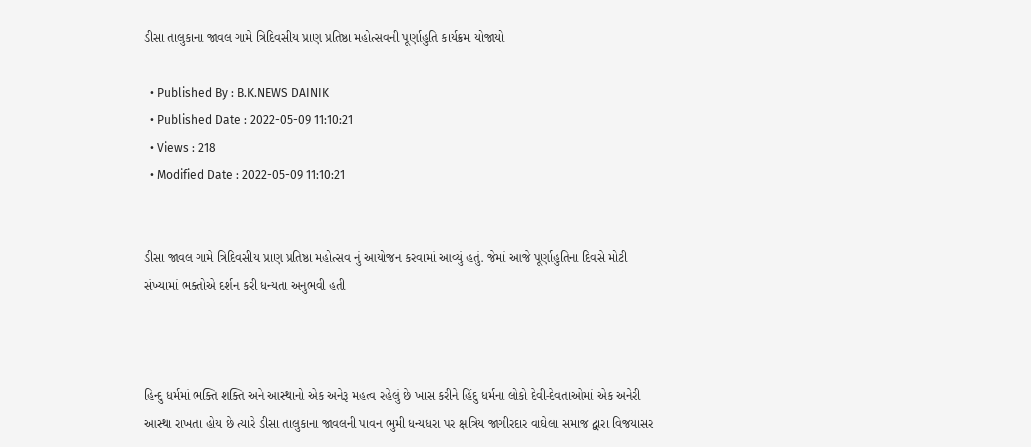ડીસા તાલુકાના જાવલ ગામે ત્રિદિવસીય પ્રાણ પ્રતિષ્ઠા મહોત્સવની પૂર્ણાહુતિ કાર્યક્રમ યોજાયો

  • Published By : B.K.NEWS DAINIK
  • Published Date : 2022-05-09 11:10:21
  • Views : 218
  • Modified Date : 2022-05-09 11:10:21


ડીસા જાવલ ગામે ત્રિદિવસીય પ્રાણ પ્રતિષ્ઠા મહોત્સવ નું આયોજન કરવામાં આવ્યું હતું. જેમાં આજે પૂર્ણાહુતિના દિવસે મોટી સંખ્યામાં ભક્તોએ દર્શન કરી ધન્યતા અનુભવી હતી



હિન્દુ ધર્મમાં ભક્તિ શક્તિ અને આસ્થાનો એક અનેરૂ મહત્વ રહેલું છે ખાસ કરીને હિંદુ ધર્મના લોકો દેવી-દેવતાઓમાં એક અનેરી આસ્થા રાખતા હોય છે ત્યારે ડીસા તાલુકાના જાવલની પાવન ભુમી ધન્યધરા પર ક્ષત્રિય જાગીરદાર વાઘેલા સમાજ દ્વારા વિજયાસર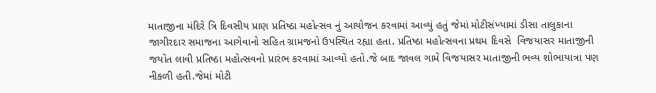માતાજીના મંદિરે ત્રિ દિવસીય પ્રાણ પ્રતિષ્ઠા મહોત્સવ નું આયોજન કરવામાં આવ્યું હતું જેમાં મોટીસંખ્યામાં ડીસા તાલુકાના જાગીરદાર સમાજના આગેવાનો સહિત ગ્રામજનો ઉપસ્થિત રહ્યા હતા. પ્રતિષ્ઠા મહોત્સવના પ્રથમ દિવસે  વિજયાસર માતાજીની જયોત લાવી પ્રતિષ્ઠા મહોત્સવનો પ્રારંભ કરવામાં આવ્યો હતો.જે બાદ જાવલ ગામે વિજયાસર માતાજીની ભવ્ય શોભાયાત્રા પણ નીકળી હતી.જેમાં મોટી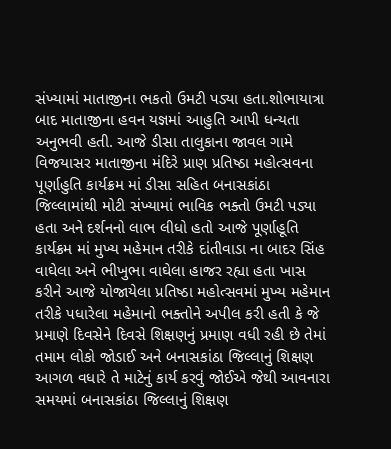સંખ્યામાં માતાજીના ભકતો ઉમટી પડ્યા હતા.શોભાયાત્રા બાદ માતાજીના હવન યજ્ઞમાં આહુતિ આપી ધન્યતા અનુભવી હતી. આજે ડીસા તાલુકાના જાવલ ગામે વિજયાસર માતાજીના મંદિરે પ્રાણ પ્રતિષ્ઠા મહોત્સવના પૂર્ણાહુતિ કાર્યક્રમ માં ડીસા સહિત બનાસકાંઠા જિલ્લામાંથી મોટી સંખ્યામાં ભાવિક ભક્તો ઉમટી પડ્યા હતા અને દર્શનનો લાભ લીધો હતો આજે પૂર્ણાહૂતિ કાર્યક્રમ માં મુખ્ય મહેમાન તરીકે દાંતીવાડા ના બાદર સિંહ વાઘેલા અને ભીખુભા વાઘેલા હાજર રહ્યા હતા ખાસ કરીને આજે યોજાયેલા પ્રતિષ્ઠા મહોત્સવમાં મુખ્ય મહેમાન તરીકે પધારેલા મહેમાનો ભક્તોને અપીલ કરી હતી કે જે પ્રમાણે દિવસેને દિવસે શિક્ષણનું પ્રમાણ વધી રહી છે તેમાં તમામ લોકો જોડાઈ અને બનાસકાંઠા જિલ્લાનું શિક્ષણ આગળ વધારે તે માટેનું કાર્ય કરવું જોઈએ જેથી આવનારા સમયમાં બનાસકાંઠા જિલ્લાનું શિક્ષણ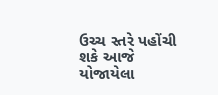ઉચ્ચ સ્તરે પહોંચી શકે આજે યોજાયેલા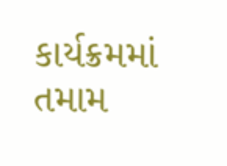કાર્યક્રમમાં તમામ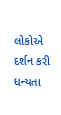લોકોએ દર્શન કરી ધન્યતા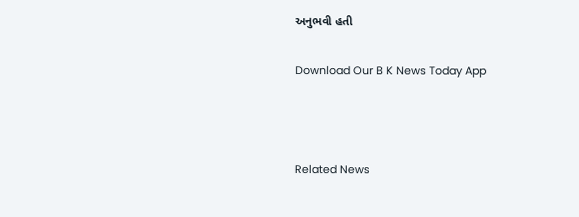અનુભવી હતી

Download Our B K News Today App



Related News